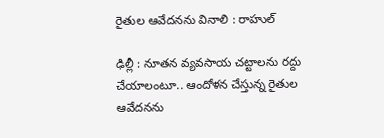రైతుల ఆవేదనను వినాలి : రాహుల్‌

ఢిల్లీ : నూతన వ్యవసాయ చట్టాలను రద్దు చేయాలంటూ.. ఆందోళన చేస్తున్న రైతుల ఆవేదనను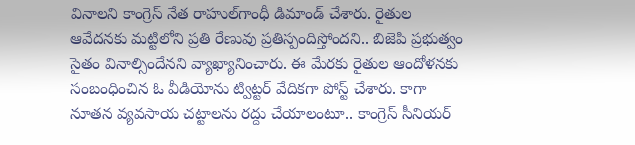వినాలని కాంగ్రెస్‌ నేత రాహుల్‌గాంధీ డిమాండ్‌ చేశారు. రైతుల ఆవేదనకు మట్టిలోని ప్రతి రేణువు ప్రతిస్పందిస్తోందని.. బిజెపి ప్రభుత్వం సైతం వినాల్సిందేనని వ్యాఖ్యానించారు. ఈ మేరకు రైతుల ఆందోళనకు సంబంధించిన ఓ వీడియోను ట్విట్టర్‌ వేదికగా పోస్ట్‌ చేశారు. కాగా నూతన వ్యవసాయ చట్టాలను రద్దు చేయాలంటూ.. కాంగ్రెస్‌ సీనియర్‌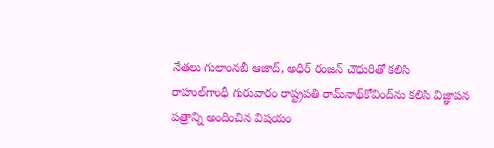నేతలు గులాంనబీ ఆజాద్‌, అధిర్‌ రంజన్‌ చౌధురితో కలిసి రాహుల్‌గాంధీ గురువారం రాష్ట్రపతి రామ్‌నాథ్‌కోవింద్‌ను కలిసి విజ్ఞాపన పత్రాన్ని అందించిన విషయం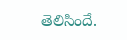తెలిసిందే.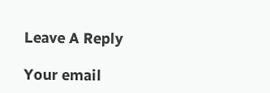Leave A Reply

Your email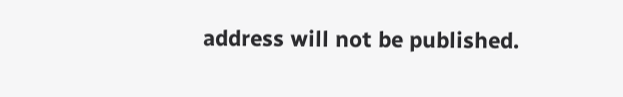address will not be published.